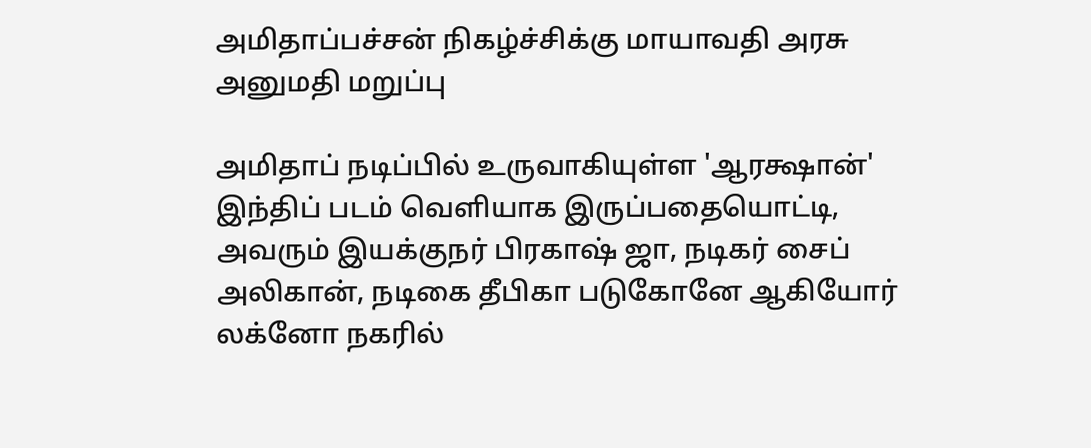அமிதாப்பச்சன் நிகழ்ச்சிக்கு மாயாவதி அரசு அனுமதி மறுப்பு

அமிதாப் நடிப்பில் உருவாகியுள்ள 'ஆரக்ஷான்' இந்திப் படம் வெளியாக இருப்பதையொட்டி, அவரும் இயக்குநர் பிரகாஷ் ஜா, நடிகர் சைப் அலிகான், நடிகை தீபிகா படுகோனே ஆகியோர் லக்னோ நகரில்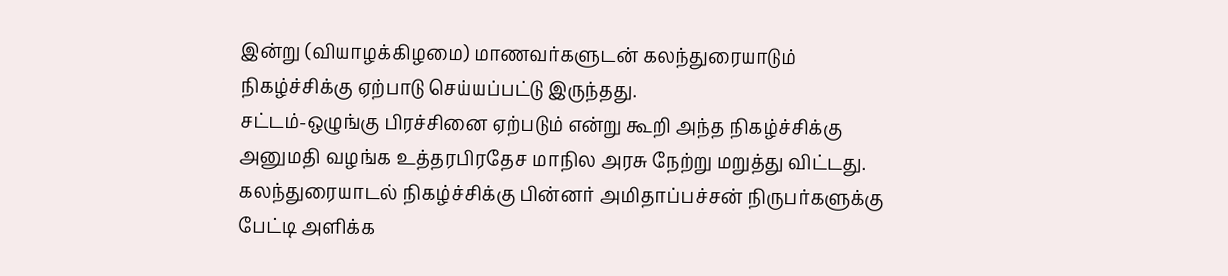இன்று (வியாழக்கிழமை) மாணவர்களுடன் கலந்துரையாடும் நிகழ்ச்சிக்கு ஏற்பாடு செய்யப்பட்டு இருந்தது.
சட்டம்-ஒழுங்கு பிரச்சினை ஏற்படும் என்று கூறி அந்த நிகழ்ச்சிக்கு அனுமதி வழங்க உத்தரபிரதேச மாநில அரசு நேற்று மறுத்து விட்டது.
கலந்துரையாடல் நிகழ்ச்சிக்கு பின்னர் அமிதாப்பச்சன் நிருபர்களுக்கு பேட்டி அளிக்க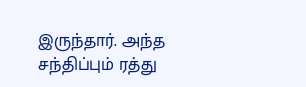இருந்தார். அந்த சந்திப்பும் ரத்து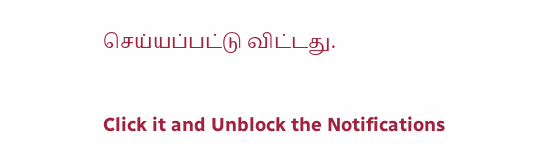செய்யப்பட்டு விட்டது.


Click it and Unblock the Notifications